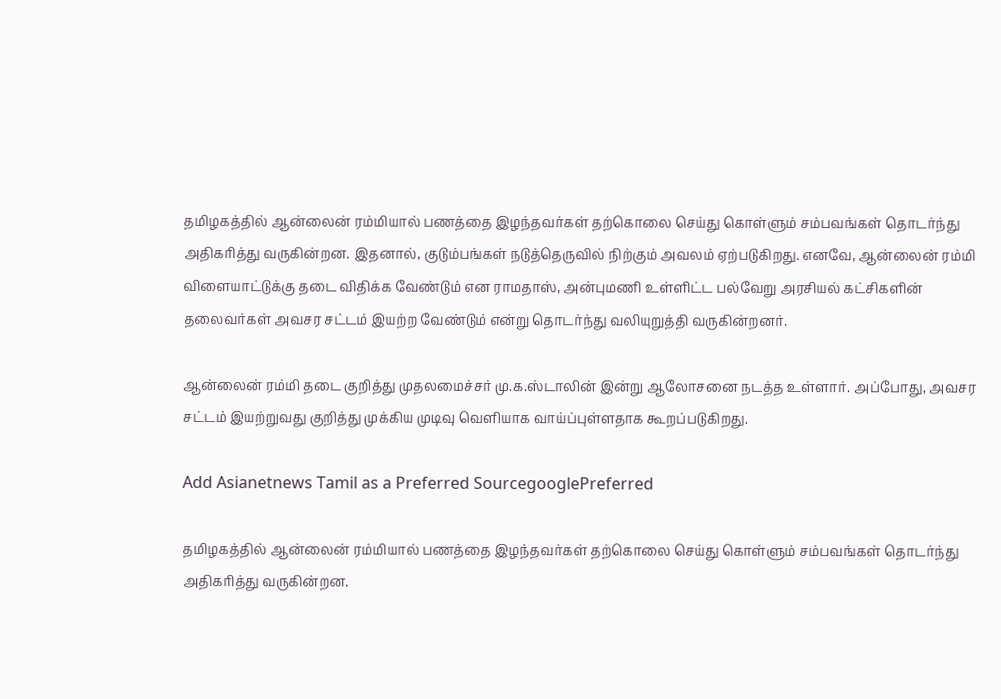தமிழகத்தில் ஆன்லைன் ரம்மியால் பணத்தை இழந்தவர்கள் தற்கொலை செய்து கொள்ளும் சம்பவங்கள் தொடர்ந்து அதிகரித்து வருகின்றன. இதனால், குடும்பங்கள் நடுத்தெருவில் நிற்கும் அவலம் ஏற்படுகிறது. எனவே, ஆன்லைன் ரம்மி விளையாட்டுக்கு தடை விதிக்க வேண்டும் என ராமதாஸ், அன்புமணி உள்ளிட்ட பல்வேறு அரசியல் கட்சிகளின் தலைவர்கள் அவசர சட்டம் இயற்ற வேண்டும் என்று தொடர்ந்து வலியுறுத்தி வருகின்றனர்.

ஆன்லைன் ரம்மி தடை குறித்து முதலமைச்சர் மு.க.ஸ்டாலின் இன்று ஆலோசனை நடத்த உள்ளார். அப்போது, அவசர சட்டம் இயற்றுவது குறித்து முக்கிய முடிவு வெளியாக வாய்ப்புள்ளதாக கூறப்படுகிறது.

Add Asianetnews Tamil as a Preferred SourcegooglePreferred

தமிழகத்தில் ஆன்லைன் ரம்மியால் பணத்தை இழந்தவர்கள் தற்கொலை செய்து கொள்ளும் சம்பவங்கள் தொடர்ந்து அதிகரித்து வருகின்றன.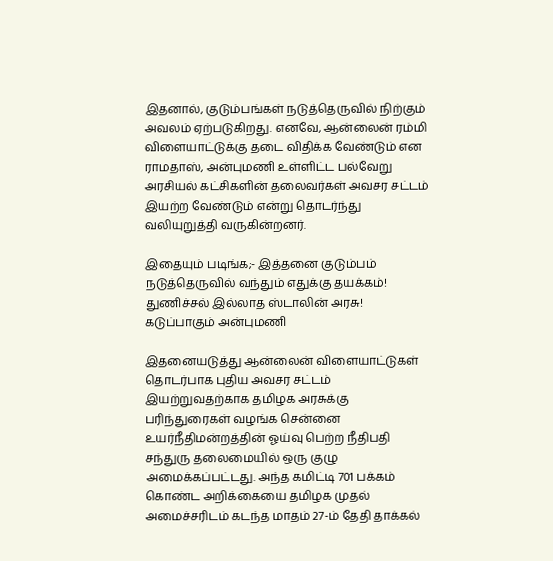இதனால், குடும்பங்கள் நடுத்தெருவில் நிற்கும் அவலம் ஏற்படுகிறது. எனவே, ஆன்லைன் ரம்மி விளையாட்டுக்கு தடை விதிக்க வேண்டும் என ராமதாஸ், அன்புமணி உள்ளிட்ட பல்வேறு அரசியல் கட்சிகளின் தலைவர்கள் அவசர சட்டம் இயற்ற வேண்டும் என்று தொடர்ந்து வலியுறுத்தி வருகின்றனர்.

இதையும் படிங்க;- இத்தனை குடும்பம் நடுத்தெருவில் வந்தும் எதுக்கு தயக்கம்! துணிச்சல் இல்லாத ஸ்டாலின் அரசு! கடுப்பாகும் அன்புமணி

இதனையடுத்து ஆன்லைன் விளையாட்டுகள் தொடர்பாக புதிய அவசர சட்டம் இயற்றுவதற்காக தமிழக அரசுக்கு பரிந்துரைகள் வழங்க சென்னை உயர்நீதிமன்றத்தின் ஓய்வு பெற்ற நீதிபதி சந்துரு தலைமையில் ஒரு குழு அமைக்கப்பட்டது. அந்த கமிட்டி 701 பக்கம் கொண்ட அறிக்கையை தமிழக முதல் அமைச்சரிடம் கடந்த மாதம் 27-ம் தேதி தாக்கல்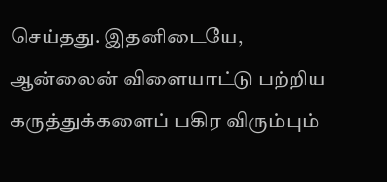செய்தது. இதனிடையே, ஆன்லைன் விளையாட்டு பற்றிய கருத்துக்களைப் பகிர விரும்பும்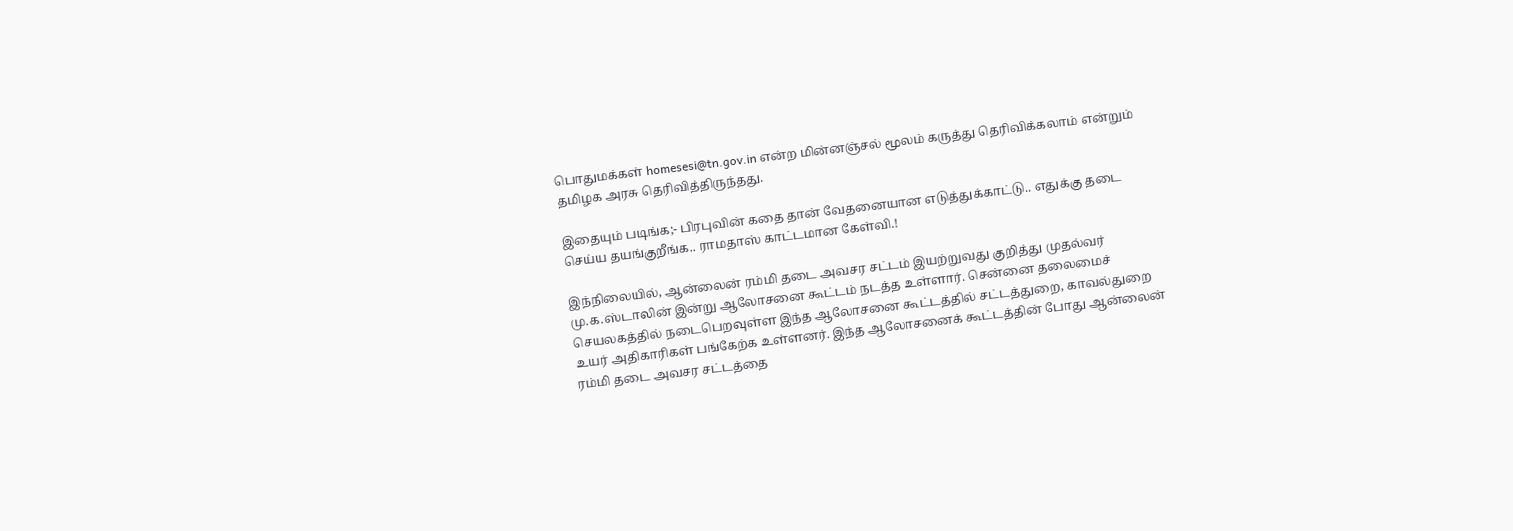பொதுமக்கள் homesesi@tn.gov.in என்ற மின்னஞ்சல் மூலம் கருத்து தெரிவிக்கலாம் என்றும் தமிழக அரசு தெரிவித்திருந்தது.

இதையும் படிங்க;- பிரபுவின் கதை தான் வேதனையான எடுத்துக்காட்டு.. எதுக்கு தடை செய்ய தயங்குறீங்க.. ராமதாஸ் காட்டமான கேள்வி.!

இந்நிலையில், ஆன்லைன் ரம்மி தடை அவசர சட்டம் இயற்றுவது குறித்து முதல்வர் மு.க.ஸ்டாலின் இன்று ஆலோசனை கூட்டம் நடத்த உள்ளார். சென்னை தலைமைச் செயலகத்தில் நடைபெறவுள்ள இந்த ஆலோசனை கூட்டத்தில் சட்டத்துறை, காவல்துறை உயர் அதிகாரிகள் பங்கேற்க உள்ளனர். இந்த ஆலோசனைக் கூட்டத்தின் போது ஆன்லைன் ரம்மி தடை அவசர சட்டத்தை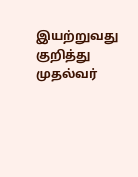இயற்றுவது குறித்து முதல்வர்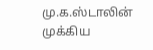மு.க.ஸ்டாலின் முக்கிய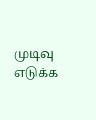முடிவு எடுக்க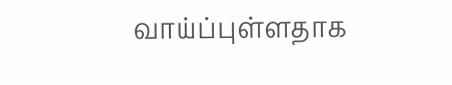வாய்ப்புள்ளதாக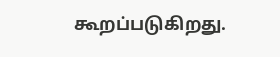கூறப்படுகிறது.